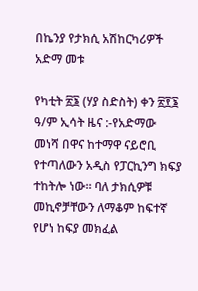በኬንያ የታክሲ አሽከርካሪዎች አድማ መቱ

የካቲት ፳፮ (ሃያ ስድስት) ቀን ፳፻፮ ዓ/ም ኢሳት ዜና :-የአድማው መነሻ በዋና ከተማዋ ናይሮቢ የተጣለውን አዲስ የፓርኪንግ ክፍያ ተከትሎ ነው። ባለ ታክሲዎቹ መኪኖቻቸውን ለማቆም ከፍተኛ የሆነ ከፍያ መክፈል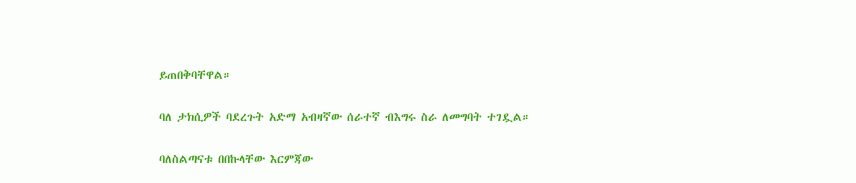ይጠበቅባቸዋል።

ባለ ታክሲዎች ባደረጉት አድማ አብዛኛው ሰራተኛ ብእግሩ ስራ ለመግባት ተገዷል።

ባለስልጣናቱ በበኩላቸው እርምጃው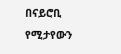በናይሮቢ የሚታየውን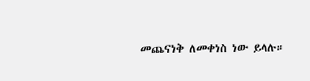መጨናነቅ ለመቀነስ ነው ይላሉ።